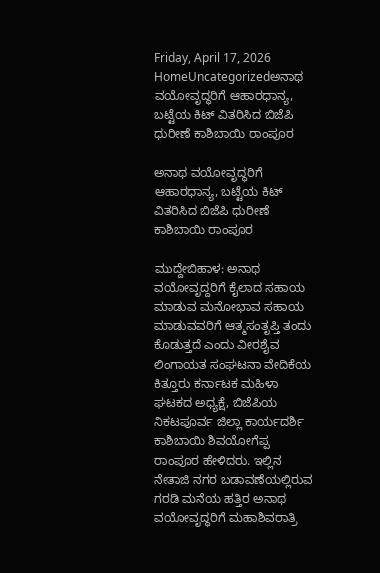Friday, April 17, 2026
HomeUncategorizedಅನಾಥ ವಯೋವೃದ್ಧರಿಗೆ ಆಹಾರಧಾನ್ಯ, ಬಟ್ಟೆಯ ಕಿಟ್ ವಿತರಿಸಿದ ಬಿಜೆಪಿ ಧುರೀಣೆ ಕಾಶಿಬಾಯಿ ರಾಂಪೂರ

ಅನಾಥ ವಯೋವೃದ್ಧರಿಗೆ ಆಹಾರಧಾನ್ಯ, ಬಟ್ಟೆಯ ಕಿಟ್ ವಿತರಿಸಿದ ಬಿಜೆಪಿ ಧುರೀಣೆ ಕಾಶಿಬಾಯಿ ರಾಂಪೂರ

ಮುದ್ದೇಬಿಹಾಳ: ಅನಾಥ ವಯೋವೃದ್ದರಿಗೆ ಕೈಲಾದ ಸಹಾಯ ಮಾಡುವ ಮನೋಭಾವ ಸಹಾಯ ಮಾಡುವವರಿಗೆ ಆತ್ಮಸಂತೃಪ್ತಿ ತಂದು ಕೊಡುತ್ತದೆ ಎಂದು ವೀರಶೈವ ಲಿಂಗಾಯತ ಸಂಘಟನಾ ವೇದಿಕೆಯ ಕಿತ್ತೂರು ಕರ್ನಾಟಕ ಮಹಿಳಾ ಘಟಕದ ಅಧ್ಯಕ್ಷೆ, ಬಿಜೆಪಿಯ ನಿಕಟಪೂರ್ವ ಜಿಲ್ಲಾ ಕಾರ್ಯದರ್ಶಿ ಕಾಶಿಬಾಯಿ ಶಿವಯೋಗೆಪ್ಪ ರಾಂಪೂರ ಹೇಳಿದರು. ಇಲ್ಲಿನ ನೇತಾಜಿ ನಗರ ಬಡಾವಣೆಯಲ್ಲಿರುವ ಗರಡಿ ಮನೆಯ ಹತ್ತಿರ ಅನಾಥ ವಯೋವೃದ್ಧರಿಗೆ ಮಹಾಶಿವರಾತ್ರಿ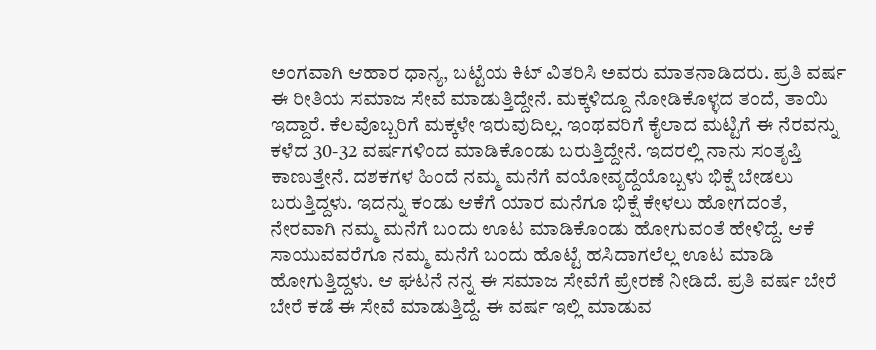ಅಂಗವಾಗಿ ಆಹಾರ ಧಾನ್ಯ, ಬಟ್ಟೆಯ ಕಿಟ್ ವಿತರಿಸಿ ಅವರು ಮಾತನಾಡಿದರು. ಪ್ರತಿ ವರ್ಷ ಈ ರೀತಿಯ ಸಮಾಜ ಸೇವೆ ಮಾಡುತ್ತಿದ್ದೇನೆ. ಮಕ್ಕಳಿದ್ದೂ ನೋಡಿಕೊಳ್ಳದ ತಂದೆ, ತಾಯಿ ಇದ್ದಾರೆ. ಕೆಲವೊಬ್ಬರಿಗೆ ಮಕ್ಕಳೇ ಇರುವುದಿಲ್ಲ. ಇಂಥವರಿಗೆ ಕೈಲಾದ ಮಟ್ಟಿಗೆ ಈ ನೆರವನ್ನು ಕಳೆದ 30-32 ವರ್ಷಗಳಿಂದ ಮಾಡಿಕೊಂಡು ಬರುತ್ತಿದ್ದೇನೆ. ಇದರಲ್ಲಿ ನಾನು ಸಂತೃಪ್ತಿ ಕಾಣುತ್ತೇನೆ. ದಶಕಗಳ ಹಿಂದೆ ನಮ್ಮ ಮನೆಗೆ ವಯೋವೃದ್ದೆಯೊಬ್ಬಳು ಭಿಕ್ಷೆ ಬೇಡಲು ಬರುತ್ತಿದ್ದಳು. ಇದನ್ನು ಕಂಡು ಆಕೆಗೆ ಯಾರ ಮನೆಗೂ ಭಿಕ್ಷೆ ಕೇಳಲು ಹೋಗದಂತೆ, ನೇರವಾಗಿ ನಮ್ಮ ಮನೆಗೆ ಬಂದು ಊಟ ಮಾಡಿಕೊಂಡು ಹೋಗುವಂತೆ ಹೇಳಿದ್ದೆ. ಆಕೆ ಸಾಯುವವರೆಗೂ ನಮ್ಮ ಮನೆಗೆ ಬಂದು ಹೊಟ್ಟೆ ಹಸಿದಾಗಲೆಲ್ಲ ಊಟ ಮಾಡಿ ಹೋಗುತ್ತಿದ್ದಳು. ಆ ಘಟನೆ ನನ್ನ ಈ ಸಮಾಜ ಸೇವೆಗೆ ಪ್ರೇರಣೆ ನೀಡಿದೆ. ಪ್ರತಿ ವರ್ಷ ಬೇರೆ ಬೇರೆ ಕಡೆ ಈ ಸೇವೆ ಮಾಡುತ್ತಿದ್ದೆ. ಈ ವರ್ಷ ಇಲ್ಲಿ ಮಾಡುವ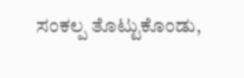ಸಂಕಲ್ಪ ತೊಟ್ಟುಕೊಂಡು,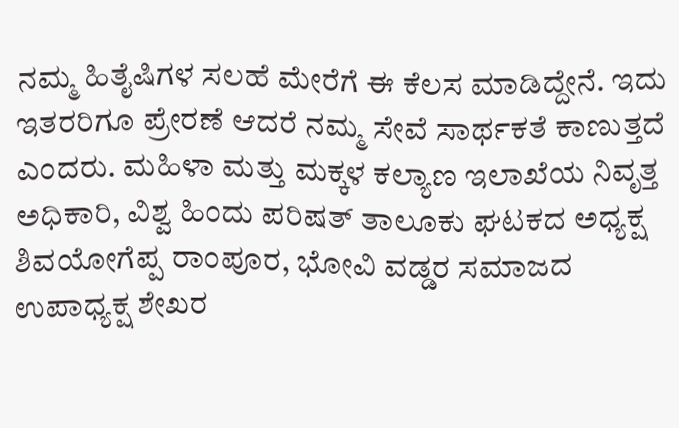ನಮ್ಮ ಹಿತೈಷಿಗಳ ಸಲಹೆ ಮೇರೆಗೆ ಈ ಕೆಲಸ ಮಾಡಿದ್ದೇನೆ. ಇದು ಇತರರಿಗೂ ಪ್ರೇರಣೆ ಆದರೆ ನಮ್ಮ ಸೇವೆ ಸಾರ್ಥಕತೆ ಕಾಣುತ್ತದೆ ಎಂದರು. ಮಹಿಳಾ ಮತ್ತು ಮಕ್ಕಳ ಕಲ್ಯಾಣ ಇಲಾಖೆಯ ನಿವೃತ್ತ ಅಧಿಕಾರಿ, ವಿಶ್ವ ಹಿಂದು ಪರಿಷತ್ ತಾಲೂಕು ಘಟಕದ ಅಧ್ಯಕ್ಷ ಶಿವಯೋಗೆಪ್ಪ ರಾಂಪೂರ, ಭೋವಿ ವಡ್ಡರ ಸಮಾಜದ ಉಪಾಧ್ಯಕ್ಷ ಶೇಖರ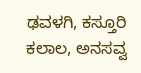ಢವಳಗಿ, ಕಸ್ತೂರಿ ಕಲಾಲ, ಅನಸವ್ವ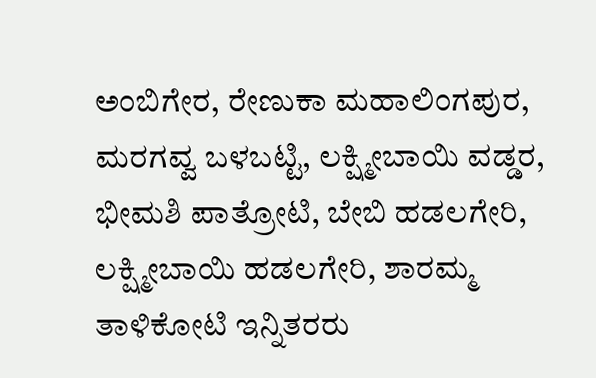ಅಂಬಿಗೇರ, ರೇಣುಕಾ ಮಹಾಲಿಂಗಪುರ, ಮರಗವ್ವ ಬಳಬಟ್ಟಿ, ಲಕ್ಷ್ಮೀಬಾಯಿ ವಡ್ಡರ, ಭೀಮಶಿ ಪಾತ್ರೋಟಿ, ಬೇಬಿ ಹಡಲಗೇರಿ, ಲಕ್ಷ್ಮೀಬಾಯಿ ಹಡಲಗೇರಿ, ಶಾರಮ್ಮ ತಾಳಿಕೋಟಿ ಇನ್ನಿತರರು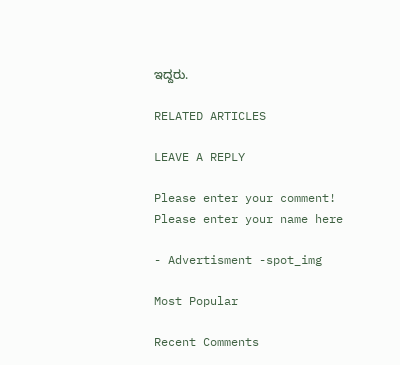ಇದ್ದರು.

RELATED ARTICLES

LEAVE A REPLY

Please enter your comment!
Please enter your name here

- Advertisment -spot_img

Most Popular

Recent Comments